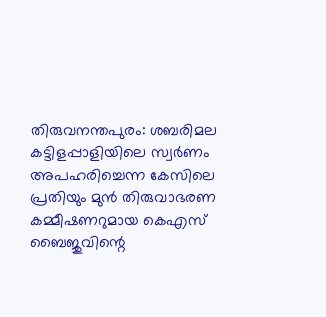തിരുവനന്തപുരം: ശബരിമല കട്ടിളപ്പാളിയിലെ സ്വർണം അപഹരിച്ചെന്ന കേസിലെ പ്രതിയും മുൻ തിരുവാഭരണ കമ്മീഷണറുമായ കെഎസ് ബൈജുവിന്റെ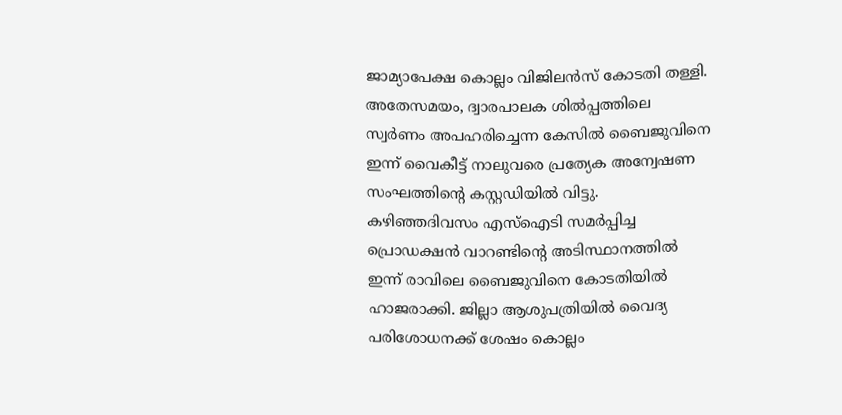ജാമ്യാപേക്ഷ കൊല്ലം വിജിലൻസ് കോടതി തള്ളി. അതേസമയം, ദ്വാരപാലക ശിൽപ്പത്തിലെ സ്വർണം അപഹരിച്ചെന്ന കേസിൽ ബൈജുവിനെ ഇന്ന് വൈകീട്ട് നാലുവരെ പ്രത്യേക അന്വേഷണ സംഘത്തിന്റെ കസ്റ്റഡിയിൽ വിട്ടു.
കഴിഞ്ഞദിവസം എസ്ഐടി സമർപ്പിച്ച പ്രൊഡക്ഷൻ വാറണ്ടിന്റെ അടിസ്ഥാനത്തിൽ ഇന്ന് രാവിലെ ബൈജുവിനെ കോടതിയിൽ ഹാജരാക്കി. ജില്ലാ ആശുപത്രിയിൽ വൈദ്യ പരിശോധനക്ക് ശേഷം കൊല്ലം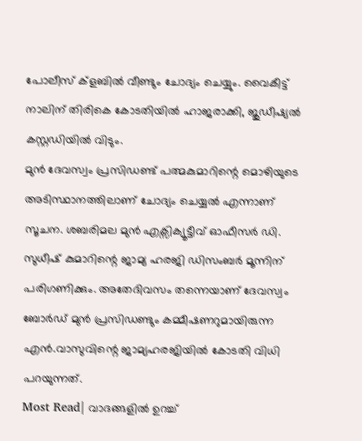പോലീസ് ക്ളബിൽ വീണ്ടും ചോദ്യം ചെയ്യും. വൈകീട്ട് നാലിന് തിരികെ കോടതിയിൽ ഹാജരാക്കി, ജുഡീഷ്യൽ കസ്റ്റഡിയിൽ വിടും.
മുൻ ദേവസ്വം പ്രസിഡണ്ട് പത്മകുമാറിന്റെ മൊഴിയുടെ അടിസ്ഥാനത്തിലാണ് ചോദ്യം ചെയ്യൽ എന്നാണ് സൂചന. ശബരിമല മുൻ എക്സിക്യൂട്ടീവ് ഓഫീസർ ഡി. സുധീഷ് കുമാറിന്റെ ജാമ്യ ഹരജി ഡിസംബർ മൂന്നിന് പരിഗണിക്കും. അതേദിവസം തന്നെയാണ് ദേവസ്വം ബോർഡ് മുൻ പ്രസിഡണ്ടും കമ്മീഷണറുമായിരുന്ന എൻ.വാസുവിന്റെ ജാമ്യഹരജിയിൽ കോടതി വിധി പറയുന്നത്.
Most Read| വാദങ്ങളിൽ ഉറച്ച്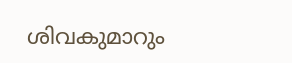ശിവകുമാറും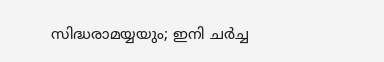സിദ്ധരാമയ്യയും; ഇനി ചർച്ച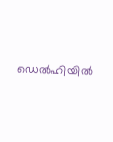ഡെൽഹിയിൽ